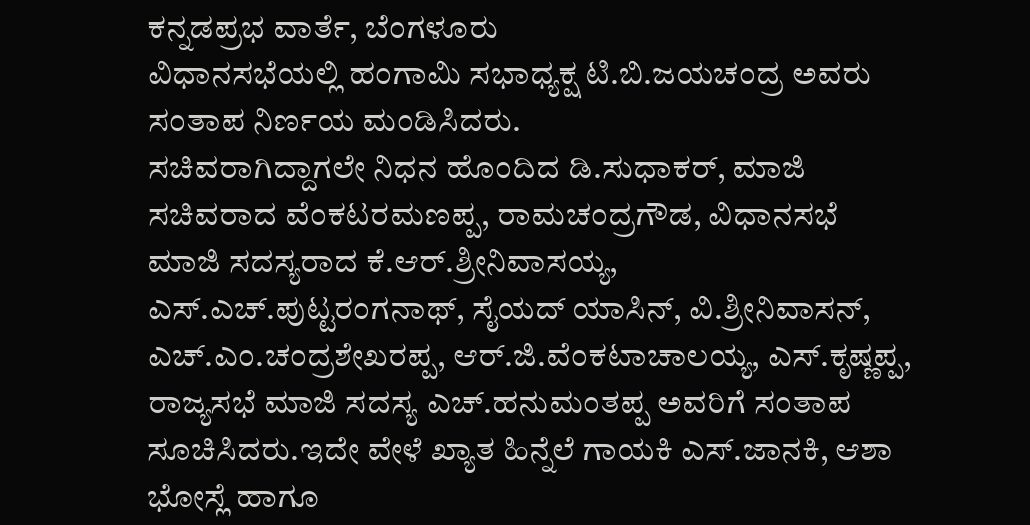ಕನ್ನಡಪ್ರಭ ವಾರ್ತೆ, ಬೆಂಗಳೂರು
ವಿಧಾನಸಭೆಯಲ್ಲಿ ಹಂಗಾಮಿ ಸಭಾಧ್ಯಕ್ಷ ಟಿ.ಬಿ.ಜಯಚಂದ್ರ ಅವರು ಸಂತಾಪ ನಿರ್ಣಯ ಮಂಡಿಸಿದರು.
ಸಚಿವರಾಗಿದ್ದಾಗಲೇ ನಿಧನ ಹೊಂದಿದ ಡಿ.ಸುಧಾಕರ್, ಮಾಜಿ ಸಚಿವರಾದ ವೆಂಕಟರಮಣಪ್ಪ, ರಾಮಚಂದ್ರಗೌಡ, ವಿಧಾನಸಭೆ ಮಾಜಿ ಸದಸ್ಯರಾದ ಕೆ.ಆರ್.ಶ್ರೀನಿವಾಸಯ್ಯ, ಎಸ್.ಎಚ್.ಪುಟ್ಟರಂಗನಾಥ್, ಸೈಯದ್ ಯಾಸಿನ್, ವಿ.ಶ್ರೀನಿವಾಸನ್, ಎಚ್.ಎಂ.ಚಂದ್ರಶೇಖರಪ್ಪ, ಆರ್.ಜಿ.ವೆಂಕಟಾಚಾಲಯ್ಯ, ಎಸ್.ಕೃಷ್ಣಪ್ಪ, ರಾಜ್ಯಸಭೆ ಮಾಜಿ ಸದಸ್ಯ ಎಚ್.ಹನುಮಂತಪ್ಪ ಅವರಿಗೆ ಸಂತಾಪ ಸೂಚಿಸಿದರು.ಇದೇ ವೇಳೆ ಖ್ಯಾತ ಹಿನ್ನೆಲೆ ಗಾಯಕಿ ಎಸ್.ಜಾನಕಿ, ಆಶಾ ಭೋಸ್ಲೆ ಹಾಗೂ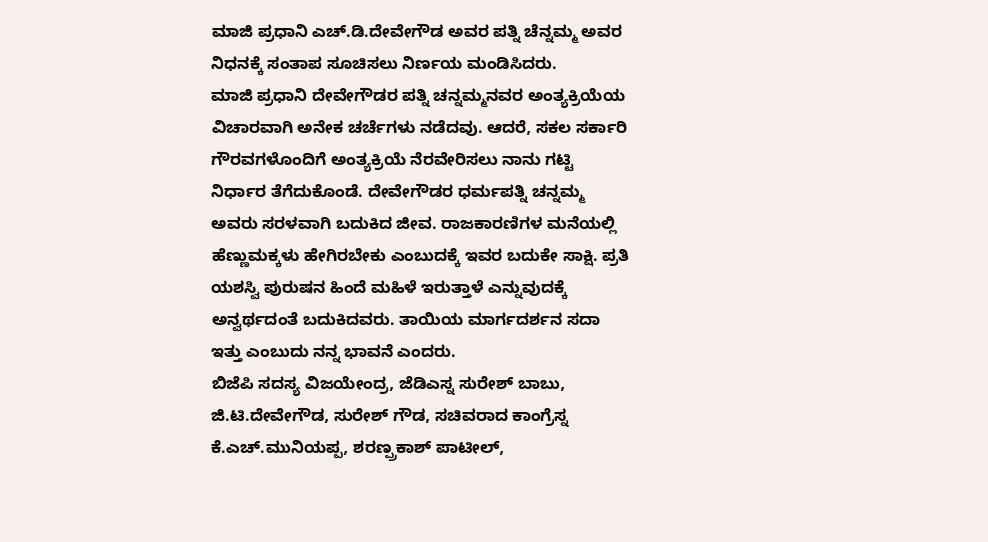ಮಾಜಿ ಪ್ರಧಾನಿ ಎಚ್.ಡಿ.ದೇವೇಗೌಡ ಅವರ ಪತ್ನಿ ಚೆನ್ನಮ್ಮ ಅವರ ನಿಧನಕ್ಕೆ ಸಂತಾಪ ಸೂಚಿಸಲು ನಿರ್ಣಯ ಮಂಡಿಸಿದರು.
ಮಾಜಿ ಪ್ರಧಾನಿ ದೇವೇಗೌಡರ ಪತ್ನಿ ಚನ್ನಮ್ಮನವರ ಅಂತ್ಯಕ್ರಿಯೆಯ ವಿಚಾರವಾಗಿ ಅನೇಕ ಚರ್ಚೆಗಳು ನಡೆದವು. ಆದರೆ, ಸಕಲ ಸರ್ಕಾರಿ ಗೌರವಗಳೊಂದಿಗೆ ಅಂತ್ಯಕ್ರಿಯೆ ನೆರವೇರಿಸಲು ನಾನು ಗಟ್ಟಿ ನಿರ್ಧಾರ ತೆಗೆದುಕೊಂಡೆ. ದೇವೇಗೌಡರ ಧರ್ಮಪತ್ನಿ ಚನ್ನಮ್ಮ ಅವರು ಸರಳವಾಗಿ ಬದುಕಿದ ಜೀವ. ರಾಜಕಾರಣಿಗಳ ಮನೆಯಲ್ಲಿ ಹೆಣ್ಣುಮಕ್ಕಳು ಹೇಗಿರಬೇಕು ಎಂಬುದಕ್ಕೆ ಇವರ ಬದುಕೇ ಸಾಕ್ಷಿ. ಪ್ರತಿ ಯಶಸ್ವಿ ಪುರುಷನ ಹಿಂದೆ ಮಹಿಳೆ ಇರುತ್ತಾಳೆ ಎನ್ನುವುದಕ್ಕೆ ಅನ್ವರ್ಥದಂತೆ ಬದುಕಿದವರು. ತಾಯಿಯ ಮಾರ್ಗದರ್ಶನ ಸದಾ ಇತ್ತು ಎಂಬುದು ನನ್ನ ಭಾವನೆ ಎಂದರು.
ಬಿಜೆಪಿ ಸದಸ್ಯ ವಿಜಯೇಂದ್ರ, ಜೆಡಿಎಸ್ನ ಸುರೇಶ್ ಬಾಬು, ಜಿ.ಟಿ.ದೇವೇಗೌಡ, ಸುರೇಶ್ ಗೌಡ, ಸಚಿವರಾದ ಕಾಂಗ್ರೆಸ್ನ ಕೆ.ಎಚ್.ಮುನಿಯಪ್ಪ, ಶರಣ್ಪ್ರಕಾಶ್ ಪಾಟೀಲ್,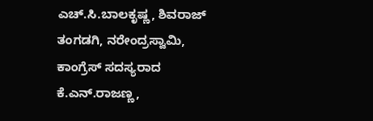ಎಚ್.ಸಿ.ಬಾಲಕೃಷ್ಣ, ಶಿವರಾಜ್ ತಂಗಡಗಿ, ನರೇಂದ್ರಸ್ವಾಮಿ, ಕಾಂಗ್ರೆಸ್ ಸದಸ್ಯರಾದ ಕೆ.ಎನ್.ರಾಜಣ್ಣ,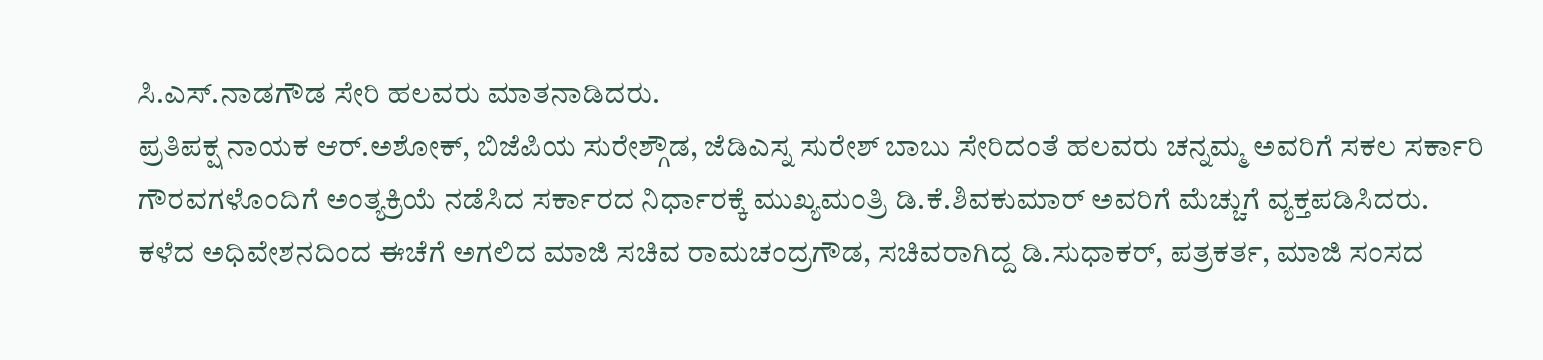ಸಿ.ಎಸ್.ನಾಡಗೌಡ ಸೇರಿ ಹಲವರು ಮಾತನಾಡಿದರು.
ಪ್ರತಿಪಕ್ಷ ನಾಯಕ ಆರ್.ಅಶೋಕ್, ಬಿಜೆಪಿಯ ಸುರೇಶ್ಗೌಡ, ಜೆಡಿಎಸ್ನ ಸುರೇಶ್ ಬಾಬು ಸೇರಿದಂತೆ ಹಲವರು ಚನ್ನಮ್ಮ ಅವರಿಗೆ ಸಕಲ ಸರ್ಕಾರಿ ಗೌರವಗಳೊಂದಿಗೆ ಅಂತ್ಯಕ್ರಿಯೆ ನಡೆಸಿದ ಸರ್ಕಾರದ ನಿರ್ಧಾರಕ್ಕೆ ಮುಖ್ಯಮಂತ್ರಿ ಡಿ.ಕೆ.ಶಿವಕುಮಾರ್ ಅವರಿಗೆ ಮೆಚ್ಚುಗೆ ವ್ಯಕ್ತಪಡಿಸಿದರು.
ಕಳೆದ ಅಧಿವೇಶನದಿಂದ ಈಚೆಗೆ ಅಗಲಿದ ಮಾಜಿ ಸಚಿವ ರಾಮಚಂದ್ರಗೌಡ, ಸಚಿವರಾಗಿದ್ದ ಡಿ.ಸುಧಾಕರ್, ಪತ್ರಕರ್ತ, ಮಾಜಿ ಸಂಸದ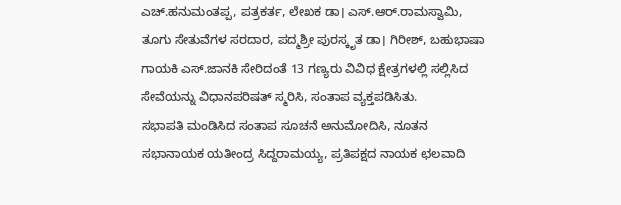ಎಚ್.ಹನುಮಂತಪ್ಪ, ಪತ್ರಕರ್ತ, ಲೇಖಕ ಡಾ। ಎಸ್.ಆರ್.ರಾಮಸ್ವಾಮಿ, ತೂಗು ಸೇತುವೆಗಳ ಸರದಾರ, ಪದ್ಮಶ್ರೀ ಪುರಸ್ಕೃತ ಡಾ। ಗಿರೀಶ್, ಬಹುಭಾಷಾ ಗಾಯಕಿ ಎಸ್.ಜಾನಕಿ ಸೇರಿದಂತೆ 13 ಗಣ್ಯರು ವಿವಿಧ ಕ್ಷೇತ್ರಗಳಲ್ಲಿ ಸಲ್ಲಿಸಿದ ಸೇವೆಯನ್ನು ವಿಧಾನಪರಿಷತ್ ಸ್ಮರಿಸಿ, ಸಂತಾಪ ವ್ಯಕ್ತಪಡಿಸಿತು.
ಸಭಾಪತಿ ಮಂಡಿಸಿದ ಸಂತಾಪ ಸೂಚನೆ ಅನುಮೋದಿಸಿ, ನೂತನ ಸಭಾನಾಯಕ ಯತೀಂದ್ರ ಸಿದ್ದರಾಮಯ್ಯ, ಪ್ರತಿಪಕ್ಷದ ನಾಯಕ ಛಲವಾದಿ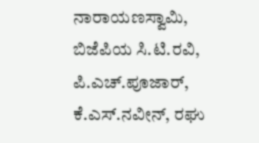ನಾರಾಯಣಸ್ವಾಮಿ, ಬಿಜೆಪಿಯ ಸಿ.ಟಿ.ರವಿ, ಪಿ.ಎಚ್.ಪೂಜಾರ್, ಕೆ.ಎಸ್.ನವೀನ್, ರಘು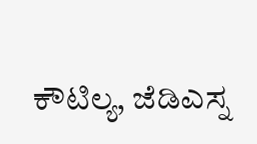ಕೌಟಿಲ್ಯ, ಜೆಡಿಎಸ್ನ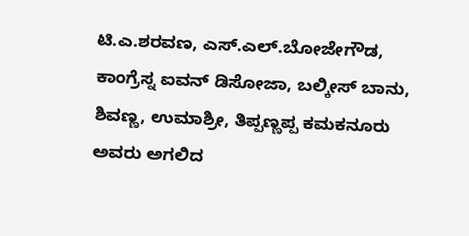ಟಿ.ಎ.ಶರವಣ, ಎಸ್.ಎಲ್.ಬೋಜೇಗೌಡ, ಕಾಂಗ್ರೆಸ್ನ ಐವನ್ ಡಿಸೋಜಾ, ಬಲ್ಕೀಸ್ ಬಾನು, ಶಿವಣ್ಣ, ಉಮಾಶ್ರೀ, ತಿಪ್ಪಣ್ಣಪ್ಪ ಕಮಕನೂರು ಅವರು ಅಗಲಿದ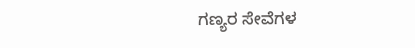ಗಣ್ಯರ ಸೇವೆಗಳ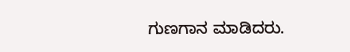ಗುಣಗಾನ ಮಾಡಿದರು.